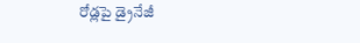రోడ్లపై డ్రైనేజీ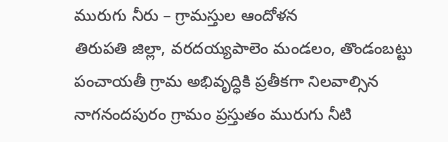మురుగు నీరు – గ్రామస్తుల ఆందోళన
తిరుపతి జిల్లా, వరదయ్యపాలెం మండలం, తొండంబట్టు పంచాయతీ గ్రామ అభివృద్ధికి ప్రతీకగా నిలవాల్సిన నాగనందపురం గ్రామం ప్రస్తుతం మురుగు నీటి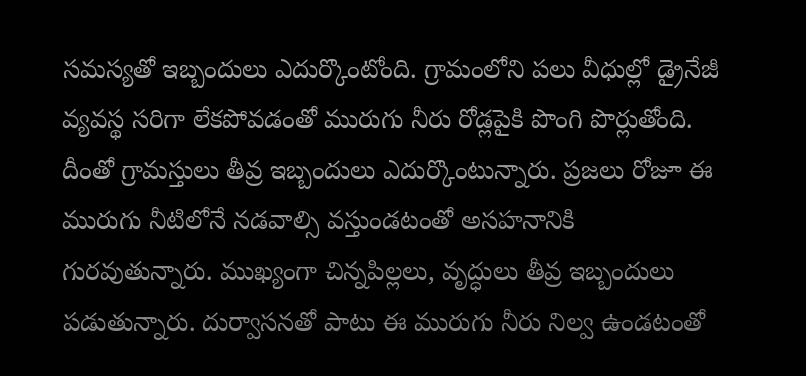సమస్యతో ఇబ్బందులు ఎదుర్కొంటోంది. గ్రామంలోని పలు వీధుల్లో డ్రైనేజీ వ్యవస్థ సరిగా లేకపోవడంతో మురుగు నీరు రోడ్లపైకి పొంగి పొర్లుతోంది. దీంతో గ్రామస్తులు తీవ్ర ఇబ్బందులు ఎదుర్కొంటున్నారు. ప్రజలు రోజూ ఈ మురుగు నీటిలోనే నడవాల్సి వస్తుండటంతో అసహనానికి గురవుతున్నారు. ముఖ్యంగా చిన్నపిల్లలు, వృద్ధులు తీవ్ర ఇబ్బందులు పడుతున్నారు. దుర్వాసనతో పాటు ఈ మురుగు నీరు నిల్వ ఉండటంతో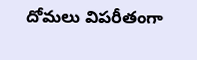దోమలు విపరీతంగా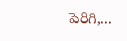పెరిగి,...